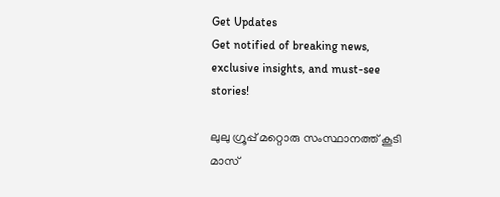Get Updates
Get notified of breaking news, exclusive insights, and must-see stories!

ലുലു ഗ്രൂപ്പ് മറ്റൊരു സംസ്ഥാനത്ത് കൂടി മാസ്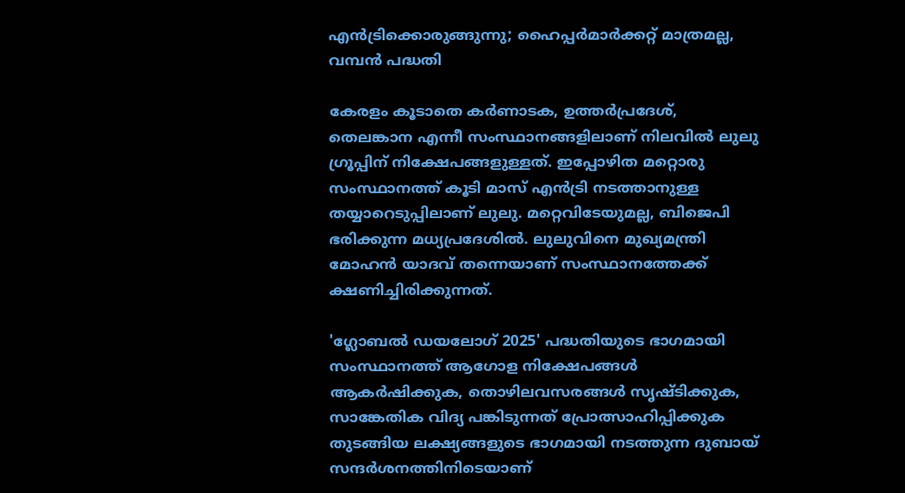എൻട്രിക്കൊരുങ്ങുന്നു; ഹൈപ്പർമാർക്കറ്റ് മാത്രമല്ല, വമ്പൻ പദ്ധതി

കേരളം കൂടാതെ കർണാടക, ഉത്തർപ്രദേശ്, തെലങ്കാന എന്നീ സംസ്ഥാനങ്ങളിലാണ് നിലവിൽ ലുലു ഗ്രൂപ്പിന് നിക്ഷേപങ്ങളുള്ളത്. ഇപ്പോഴിത മറ്റൊരു സംസ്ഥാനത്ത് കൂടി മാസ് എൻട്രി നടത്താനുള്ള തയ്യാറെടുപ്പിലാണ് ലുലു. മറ്റെവിടേയുമല്ല, ബിജെപി ഭരിക്കുന്ന മധ്യപ്രദേശിൽ. ലുലുവിനെ മുഖ്യമന്ത്രി മോഹൻ യാദവ് തന്നെയാണ് സംസ്ഥാനത്തേക്ക് ക്ഷണിച്ചിരിക്കുന്നത്.

'ഗ്ലോബൽ ഡയലോഗ് 2025' പദ്ധതിയുടെ ഭാഗമായി സംസ്ഥാനത്ത് ആഗോള നിക്ഷേപങ്ങൾ ആകർഷിക്കുക, തൊഴിലവസരങ്ങൾ സൃഷ്ടിക്കുക, സാങ്കേതിക വിദ്യ പങ്കിടുന്നത് പ്രോത്സാഹിപ്പിക്കുക തുടങ്ങിയ ലക്ഷ്യങ്ങളുടെ ഭാഗമായി നടത്തുന്ന ദുബായ് സന്ദർശനത്തിനിടെയാണ്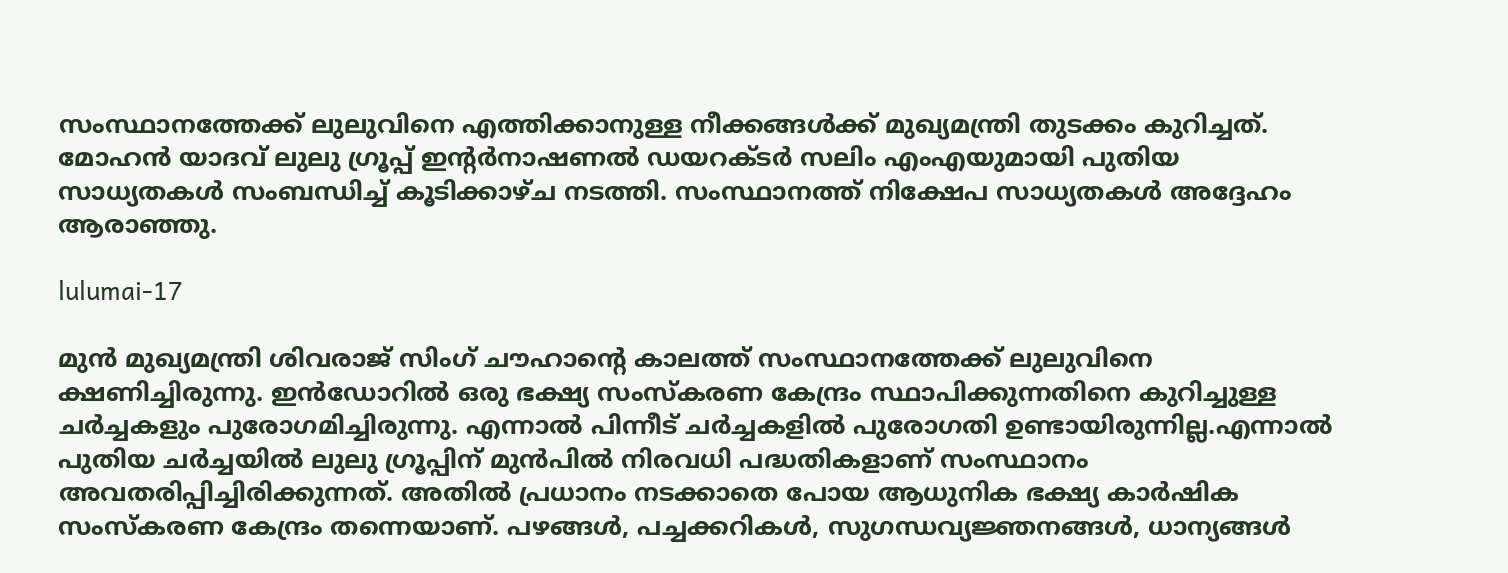സംസ്ഥാനത്തേക്ക് ലുലുവിനെ എത്തിക്കാനുള്ള നീക്കങ്ങൾക്ക് മുഖ്യമന്ത്രി തുടക്കം കുറിച്ചത്. മോഹൻ യാദവ് ലുലു ഗ്രൂപ്പ് ഇൻ്റർനാഷണൽ ഡയറക്ടർ സലിം എംഎയുമായി പുതിയ സാധ്യതകൾ സംബന്ധിച്ച് കൂടിക്കാഴ്ച നടത്തി. സംസ്ഥാനത്ത് നിക്ഷേപ സാധ്യതകൾ അദ്ദേഹം ആരാഞ്ഞു.

lulumai-17

മുൻ മുഖ്യമന്ത്രി ശിവരാജ് സിംഗ് ചൗഹാന്റെ കാലത്ത് സംസ്ഥാനത്തേക്ക് ലുലുവിനെ ക്ഷണിച്ചിരുന്നു. ഇൻഡോറിൽ ഒരു ഭക്ഷ്യ സംസ്കരണ കേന്ദ്രം സ്ഥാപിക്കുന്നതിനെ കുറിച്ചുള്ള ചർച്ചകളും പുരോഗമിച്ചിരുന്നു. എന്നാൽ പിന്നീട് ചർച്ചകളിൽ പുരോഗതി ഉണ്ടായിരുന്നില്ല.എന്നാൽ പുതിയ ചർച്ചയിൽ ലുലു ഗ്രൂപ്പിന് മുൻപിൽ നിരവധി പദ്ധതികളാണ് സംസ്ഥാനം അവതരിപ്പിച്ചിരിക്കുന്നത്. അതിൽ പ്രധാനം നടക്കാതെ പോയ ആധുനിക ഭക്ഷ്യ കാർഷിക സംസ്കരണ കേന്ദ്രം തന്നെയാണ്. പഴങ്ങൾ, പച്ചക്കറികൾ, സുഗന്ധവ്യജ്ഞനങ്ങൾ, ധാന്യങ്ങൾ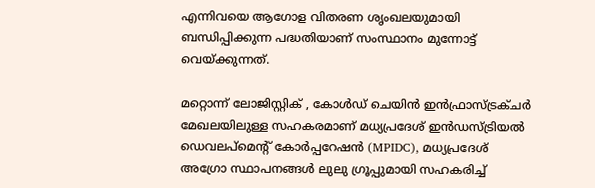എന്നിവയെ ആഗോള വിതരണ ശൃംഖലയുമായി ബന്ധിപ്പിക്കുന്ന പദ്ധതിയാണ് സംസ്ഥാനം മുന്നോട്ട് വെയ്ക്കുന്നത്.

മറ്റൊന്ന് ലോജിസ്റ്റിക് , കോൾഡ് ചെയിൻ ഇൻഫ്രാസ്ട്രക്ചർ മേഖലയിലുള്ള സഹകരമാണ് മധ്യപ്രദേശ് ഇൻഡസ്ട്രിയൽ ഡെവലപ്‌മെന്റ് കോർപ്പറേഷൻ (MPIDC), മധ്യപ്രദേശ് അഗ്രോ സ്ഥാപനങ്ങൾ ലുലു ഗ്രൂപ്പുമായി സഹകരിച്ച്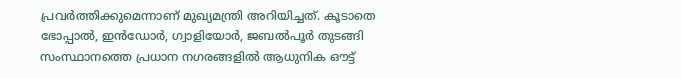പ്രവർത്തിക്കുമെന്നാണ് മുഖ്യമന്ത്രി അറിയിച്ചത്. കൂടാതെ ഭോപ്പാൽ, ഇൻഡോർ, ഗ്വാളിയോർ, ജബൽപൂർ തുടങ്ങി സംസ്ഥാനത്തെ പ്രധാന നഗരങ്ങളിൽ ആധുനിക ഔട്ട്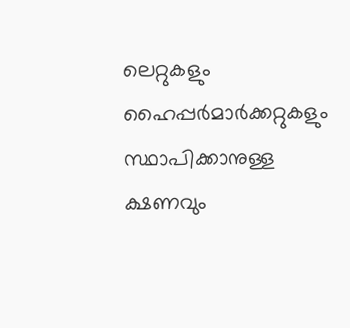ലെറ്റുകളും ഹൈപ്പർമാർക്കറ്റുകളും സ്ഥാപിക്കാനുള്ള ക്ഷണവും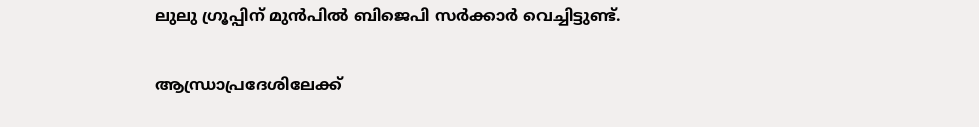ലുലു ഗ്രൂപ്പിന് മുൻപിൽ ബിജെപി സർക്കാർ വെച്ചിട്ടുണ്ട്.

ആന്ധ്രാപ്രദേശിലേക്ക്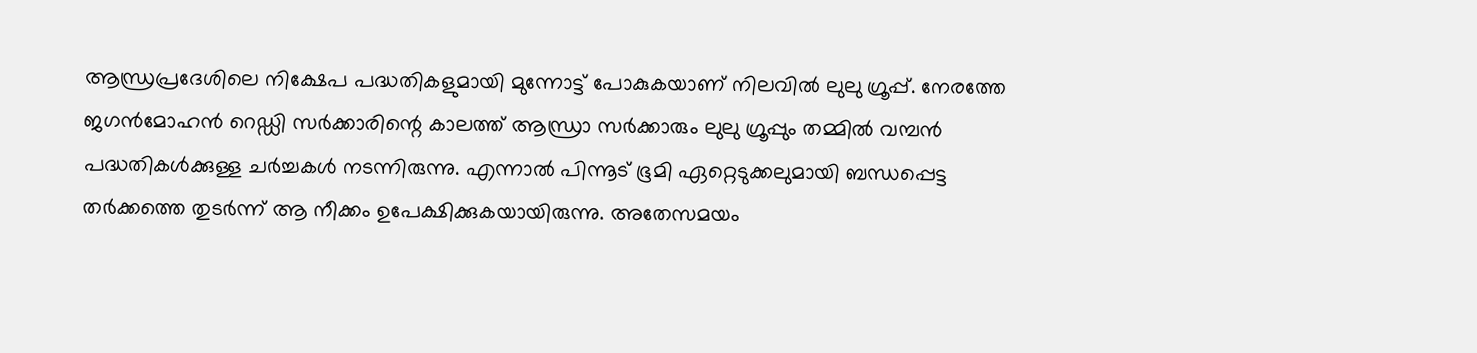ആന്ധ്രപ്രദേശിലെ നിക്ഷേപ പദ്ധതികളുമായി മുന്നോട്ട് പോകുകയാണ് നിലവിൽ ലുലു ഗ്രൂപ്പ്. നേരത്തേ ജഗൻമോഹൻ റെഡ്ഡി സർക്കാരിന്റെ കാലത്ത് ആന്ധ്രാ സർക്കാരും ലുലു ഗ്രൂപ്പും തമ്മിൽ വമ്പൻ പദ്ധതികൾക്കുള്ള ചർച്ചകൾ നടന്നിരുന്നു. എന്നാൽ പിന്നൂട് ഭൂമി ഏറ്റെടുക്കലുമായി ബന്ധപ്പെട്ട തർക്കത്തെ തുടർന്ന് ആ നീക്കം ഉപേക്ഷിക്കുകയായിരുന്നു. അതേസമയം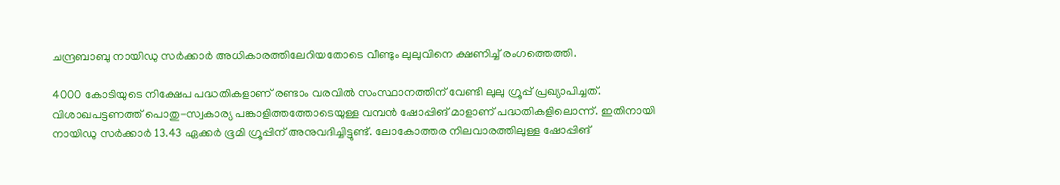ചന്ദ്രബാബു നായിഡു സർക്കാർ അധികാരത്തിലേറിയതോടെ വീണ്ടും ലുലുവിനെ ക്ഷണിച്ച് രംഗത്തെത്തി.

4000 കോടിയുടെ നിക്ഷേപ പദ്ധതികളാണ് രണ്ടാം വരവിൽ സംസ്ഥാനത്തിന് വേണ്ടി ലുലു ഗ്രൂപ്പ് പ്രഖ്യാപിച്ചത്. വിശാഖപട്ടണത്ത് പൊതു-സ്വകാര്യ പങ്കാളിത്തത്തോടെയുള്ള വമ്പൻ ഷോപ്പിങ് മാളാണ് പദ്ധതികളിലൊന്ന്. ഇതിനായി നായിഡു സർക്കാർ 13.43 ഏക്കർ ഭൂമി ഗ്രൂപ്പിന് അനുവദിച്ചിട്ടുണ്ട്. ലോകോത്തര നിലവാരത്തിലുള്ള ഷോപ്പിങ്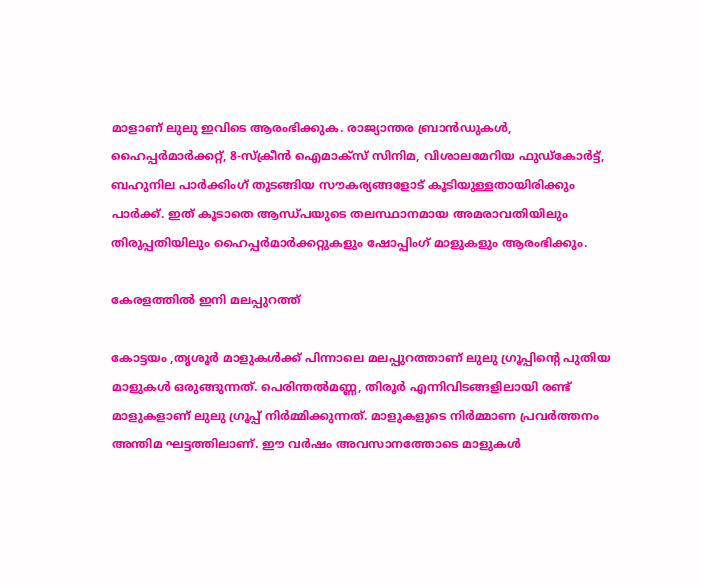മാളാണ് ലുലു ഇവിടെ ആരംഭിക്കുക. രാജ്യാന്തര ബ്രാന്‍ഡുകള്‍, ഹൈപ്പര്‍മാര്‍ക്കറ്റ്, 8-സ്‌ക്രീന്‍ ഐമാക്‌സ് സിനിമ, വിശാലമേറിയ ഫുഡ്‌കോര്‍ട്ട്, ബഹുനില പാര്‍ക്കിംഗ് തുടങ്ങിയ സൗകര്യങ്ങളോട് കൂടിയുള്ളതായിരിക്കും പാർക്ക്. ഇത് കൂടാതെ ആന്ധ്പയുടെ തലസ്ഥാനമായ അമരാവതിയിലും തിരുപ്പതിയിലും ഹൈപ്പർമാർക്കറ്റുകളും ഷോപ്പിംഗ് മാളുകളും ആരംഭിക്കും.

കേരളത്തിൽ ഇനി മലപ്പുറത്ത്

കോട്ടയം ,തൃശൂർ മാളുകൾക്ക് പിന്നാലെ മലപ്പുറത്താണ് ലുലു ഗ്രൂപ്പിന്റെ പുതിയ മാളുകൾ ഒരുങ്ങുന്നത്. പെരിന്തല്‍മണ്ണ, തിരൂർ എന്നിവിടങ്ങളിലായി രണ്ട് മാളുകളാണ് ലുലു ഗ്രൂപ്പ് നിർമ്മിക്കുന്നത്. മാളുകളുടെ നിർമ്മാണ പ്രവർത്തനം അന്തിമ ഘട്ടത്തിലാണ്. ഈ വർഷം അവസാനത്തോടെ മാളുകൾ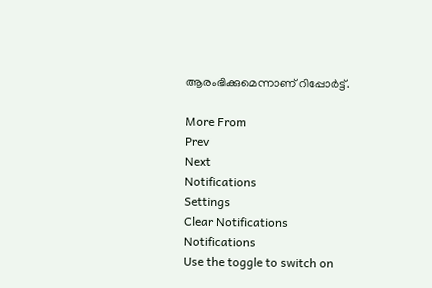ആരംഭിക്കുമെന്നാണ് റിപ്പോർട്ട്.

More From
Prev
Next
Notifications
Settings
Clear Notifications
Notifications
Use the toggle to switch on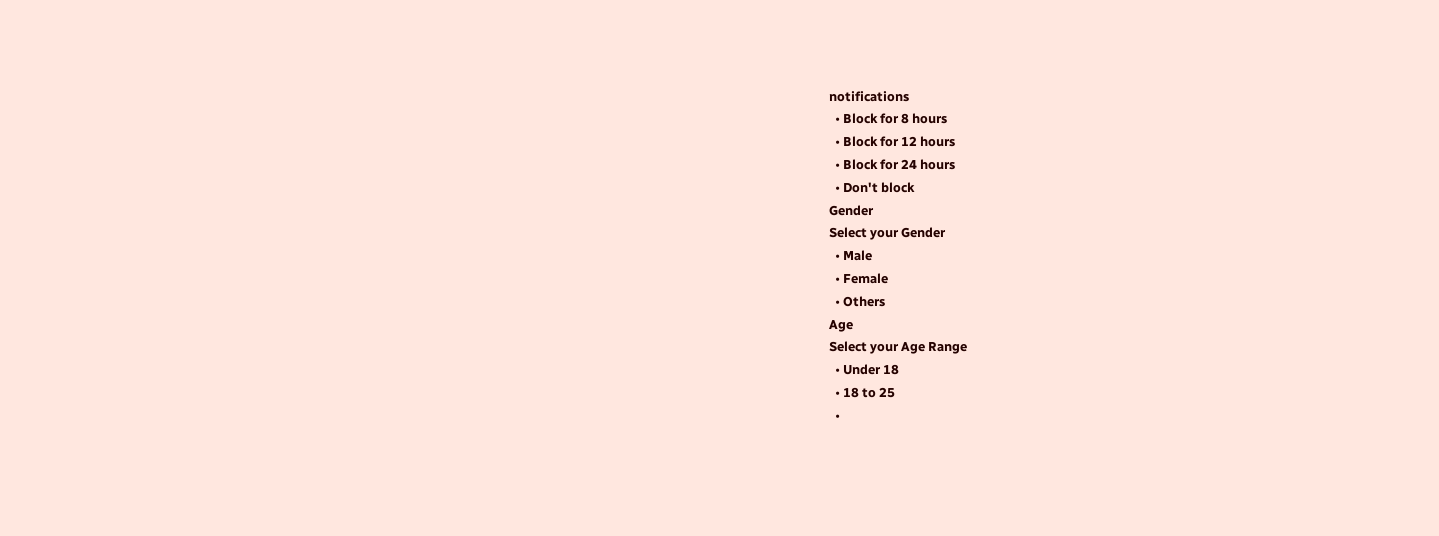notifications
  • Block for 8 hours
  • Block for 12 hours
  • Block for 24 hours
  • Don't block
Gender
Select your Gender
  • Male
  • Female
  • Others
Age
Select your Age Range
  • Under 18
  • 18 to 25
  •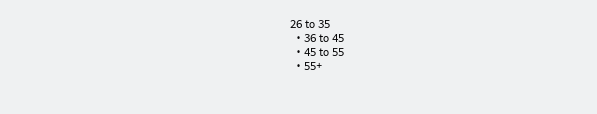26 to 35
  • 36 to 45
  • 45 to 55
  • 55+